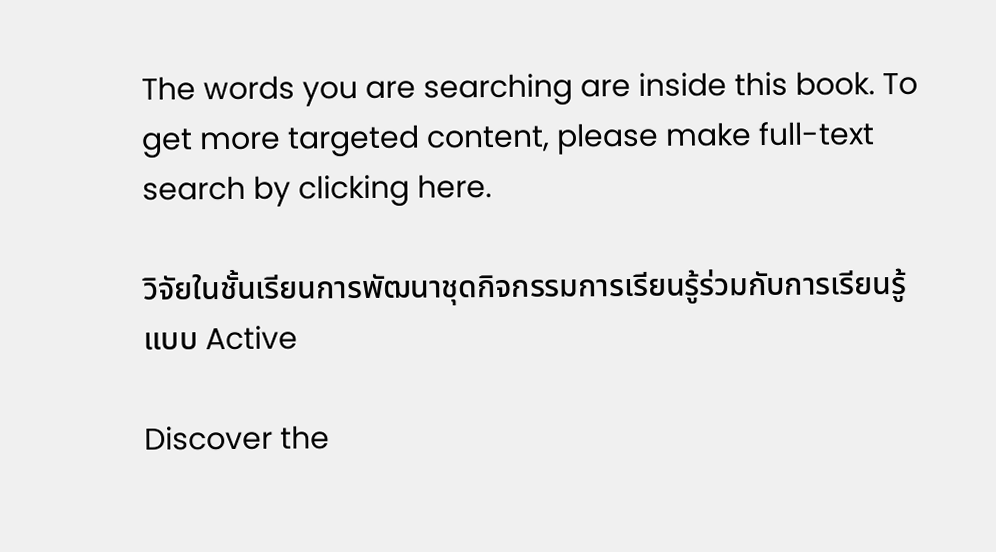The words you are searching are inside this book. To get more targeted content, please make full-text search by clicking here.

วิจัยในชั้นเรียนการพัฒนาชุดกิจกรรมการเรียนรู้ร่วมกับการเรียนรู้แบบ Active

Discover the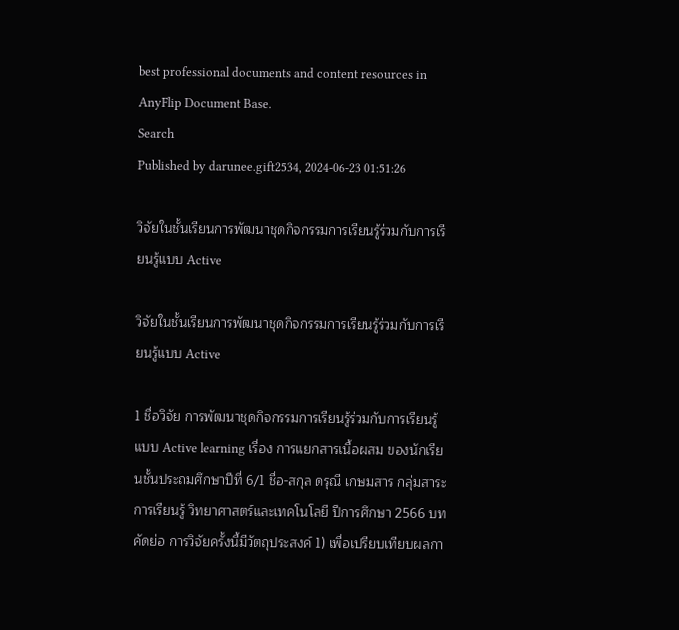best professional documents and content resources in AnyFlip Document Base.
Search
Published by darunee.gift2534, 2024-06-23 01:51:26

วิจัยในชั้นเรียนการพัฒนาชุดกิจกรรมการเรียนรู้ร่วมกับการเรียนรู้แบบ Active

วิจัยในชั้นเรียนการพัฒนาชุดกิจกรรมการเรียนรู้ร่วมกับการเรียนรู้แบบ Active

1 ชื่อวิจัย การพัฒนาชุดกิจกรรมการเรียนรู้ร่วมกับการเรียนรู้แบบ Active learning เรื่อง การแยกสารเนื้อผสม ของนักเรียนชั้นประถมศึกษาปีที่ 6/1 ชื่อ-สกุล ดรุณี เกษมสาร กลุ่มสาระการเรียนรู้ วิทยาศาสตร์และเทคโนโลยี ปีการศึกษา 2566 บทคัดย่อ การวิจัยครั้งนี้มีวัตถุประสงค์ 1) เพื่อเปรียบเทียบผลกา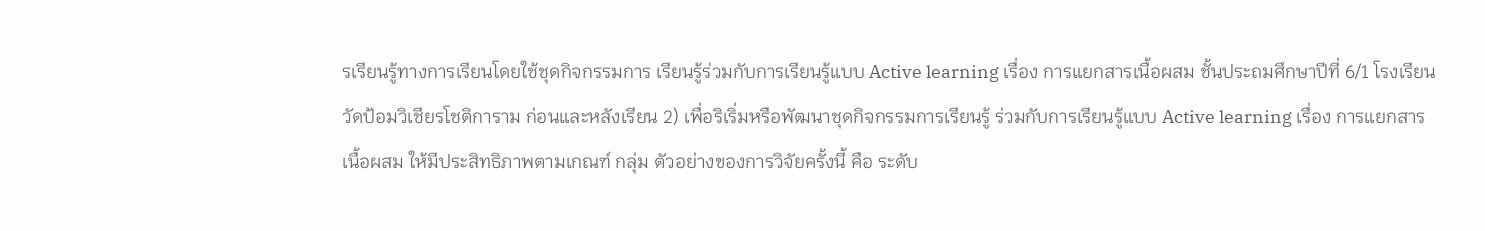รเรียนรู้ทางการเรียนโดยใช้ชุดกิจกรรมการ เรียนรู้ร่วมกับการเรียนรู้แบบ Active learning เรื่อง การแยกสารเนื้อผสม ชั้นประถมศึกษาปีที่ 6/1 โรงเรียนวัดป้อมวิเชียรโชติการาม ก่อนและหลังเรียน 2) เพื่อริเริ่มหรือพัฒนาชุดกิจกรรมการเรียนรู้ ร่วมกับการเรียนรู้แบบ Active learning เรื่อง การแยกสารเนื้อผสม ให้มีประสิทธิภาพตามเกณฑ์ กลุ่ม ตัวอย่างของการวิจัยครั้งนี้ คือ ระดับ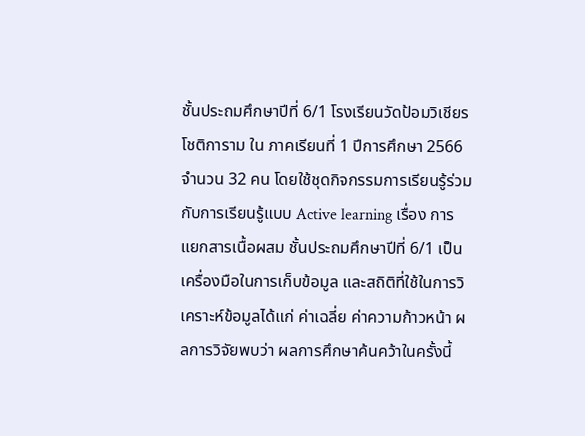ชั้นประถมศึกษาปีที่ 6/1 โรงเรียนวัดป้อมวิเชียรโชติการาม ใน ภาคเรียนที่ 1 ปีการศึกษา 2566 จำนวน 32 คน โดยใช้ชุดกิจกรรมการเรียนรู้ร่วมกับการเรียนรู้แบบ Active learning เรื่อง การแยกสารเนื้อผสม ชั้นประถมศึกษาปีที่ 6/1 เป็นเครื่องมือในการเก็บข้อมูล และสถิติที่ใช้ในการวิเคราะห์ข้อมูลได้แก่ ค่าเฉลี่ย ค่าความก้าวหน้า ผลการวิจัยพบว่า ผลการศึกษาค้นคว้าในครั้งนี้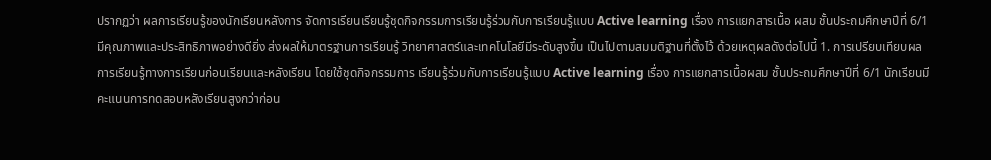ปรากฏว่า ผลการเรียนรู้ของนักเรียนหลังการ จัดการเรียนเรียนรู้ชุดกิจกรรมการเรียนรู้ร่วมกับการเรียนรู้แบบ Active learning เรื่อง การแยกสารเนื้อ ผสม ชั้นประถมศึกษาปีที่ 6/1 มีคุณภาพและประสิทธิภาพอย่างดียิ่ง ส่งผลให้มาตรฐานการเรียนรู้ วิทยาศาสตร์และเทคโนโลยีมีระดับสูงขึ้น เป็นไปตามสมมติฐานที่ตั้งไว้ ด้วยเหตุผลดังต่อไปนี้ 1. การเปรียบเทียบผลการเรียนรู้ทางการเรียนก่อนเรียนและหลังเรียน โดยใช้ชุดกิจกรรมการ เรียนรู้ร่วมกับการเรียนรู้แบบ Active learning เรื่อง การแยกสารเนื้อผสม ชั้นประถมศึกษาปีที่ 6/1 นักเรียนมีคะแนนการทดสอบหลังเรียนสูงกว่าก่อน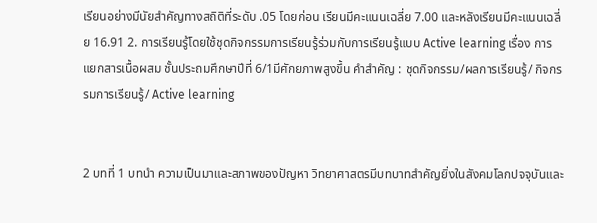เรียนอย่างมีนัยสำคัญทางสถิติที่ระดับ .05 โดยก่อน เรียนมีคะแนนเฉลี่ย 7.00 และหลังเรียนมีคะแนนเฉลี่ย 16.91 2. การเรียนรู้โดยใช้ชุดกิจกรรมการเรียนรู้ร่วมกับการเรียนรู้แบบ Active learning เรื่อง การ แยกสารเนื้อผสม ชั้นประถมศึกษาปีที่ 6/1มีศักยภาพสูงขึ้น คำสำคัญ : ชุดกิจกรรม/ผลการเรียนรู้/ กิจกรรมการเรียนรู้/ Active learning


2 บทที่ 1 บทนำ ความเป็นมาและสภาพของปัญหา วิทยาศาสตรมีบทบาทสําคัญยิ่งในสังคมโลกปจจุบันและ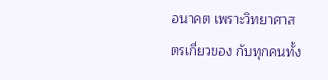อนาคต เพราะวิทยาศาสตรเกี่ยวของ กับทุกคนทั้ง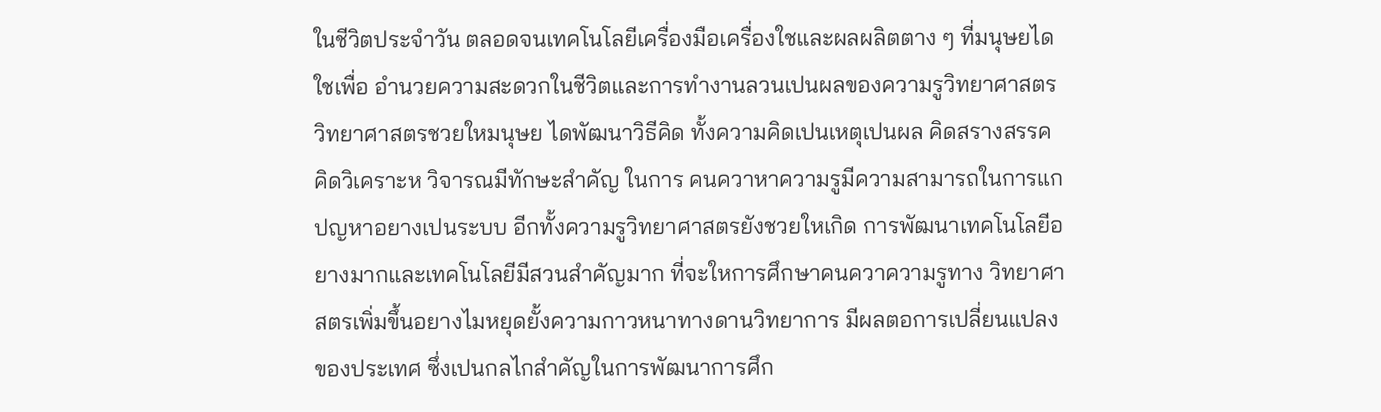ในชีวิตประจําวัน ตลอดจนเทคโนโลยีเครื่องมือเครื่องใชและผลผลิตตาง ๆ ที่มนุษยไดใชเพื่อ อํานวยความสะดวกในชีวิตและการทํางานลวนเปนผลของความรูวิทยาศาสตร วิทยาศาสตรชวยใหมนุษย ไดพัฒนาวิธีคิด ทั้งความคิดเปนเหตุเปนผล คิดสรางสรรค คิดวิเคราะห วิจารณมีทักษะสําคัญ ในการ คนควาหาความรูมีความสามารถในการแกปญหาอยางเปนระบบ อีกทั้งความรูวิทยาศาสตรยังชวยใหเกิด การพัฒนาเทคโนโลยีอยางมากและเทคโนโลยีมีสวนสําคัญมาก ที่จะใหการศึกษาคนควาความรูทาง วิทยาศาสตรเพิ่มขึ้นอยางไมหยุดยั้งความกาวหนาทางดานวิทยาการ มีผลตอการเปลี่ยนแปลงของประเทศ ซึ่งเปนกลไกสําคัญในการพัฒนาการศึก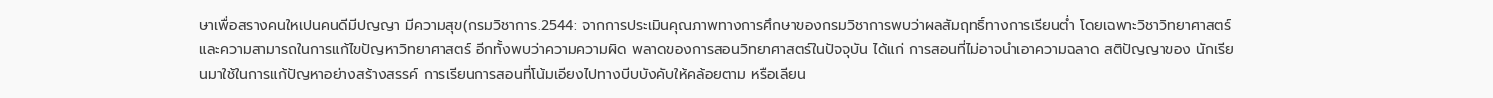ษาเพื่อสรางคนใหเปนคนดีมีปญญา มีความสุข(กรมวิชาการ.2544: จากการประเมินคุณภาพทางการศึกษาของกรมวิชาการพบว่าผลสัมฤทธิ์ทางการเรียนต่ำ โดยเฉพาะวิชาวิทยาศาสตร์และความสามารถในการแก้ไขปัญหาวิทยาศาสตร์ อีกทั้งพบว่าความความผิด พลาดของการสอนวิทยาศาสตร์ในปัจจุบัน ได้แก่ การสอนที่ไม่อาจนำเอาความฉลาด สติปัญญาของ นักเรียนมาใช้ในการแก้ปัญหาอย่างสร้างสรรค์ การเรียนการสอนที่โน้มเอียงไปทางบีบบังคับให้คล้อยตาม หรือเลียน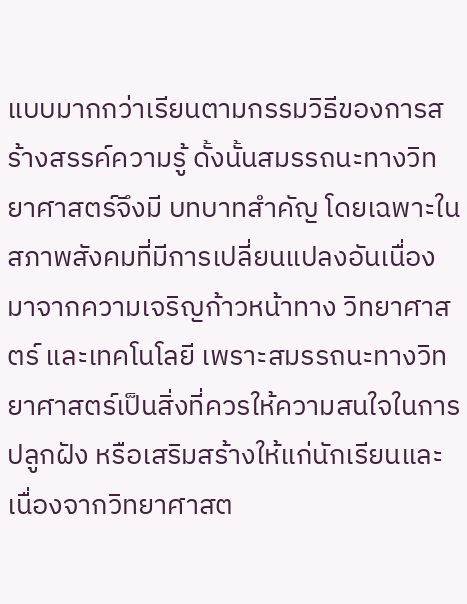แบบมากกว่าเรียนตามกรรมวิธีของการสร้างสรรค์ความรู้ ดั้งนั้นสมรรถนะทางวิทยาศาสตร์จึงมี บทบาทสำคัญ โดยเฉพาะในสภาพสังคมที่มีการเปลี่ยนแปลงอันเนื่องมาจากความเจริญก้าวหน้าทาง วิทยาศาสตร์ และเทคโนโลยี เพราะสมรรถนะทางวิทยาศาสตร์เป็นสิ่งที่ควรให้ความสนใจในการปลูกฝัง หรือเสริมสร้างให้แก่นักเรียนและเนื่องจากวิทยาศาสต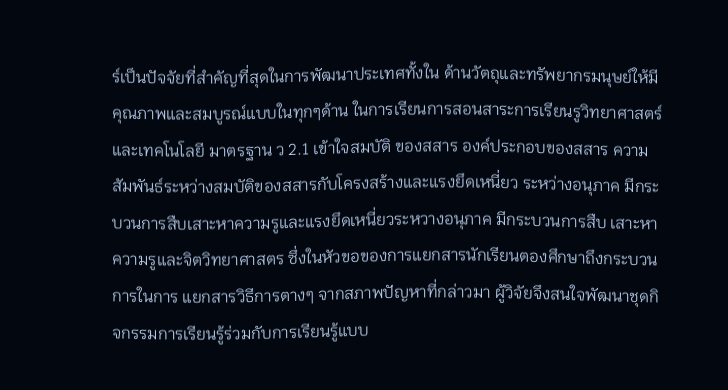ร์เป็นปัจจัยที่สำคัญที่สุดในการพัฒนาประเทศทั้งใน ด้านวัตถุและทรัพยากรมนุษย์ให้มีคุณภาพและสมบูรณ์แบบในทุกๆด้าน ในการเรียนการสอนสาระการเรียนรูวิทยาศาสตร์และเทคโนโลยี มาตรฐาน ว 2.1 เข้าใจสมบัติ ของสสาร องค์ประกอบของสสาร ความสัมพันธ์ระหว่างสมบัติของสสารกับโครงสร้างและแรงยึดเหนี่ยว ระหว่างอนุภาค มีกระบวนการสืบเสาะหาความรูและแรงยึดเหนี่ยวระหวางอนุภาค มีกระบวนการสืบ เสาะหาความรูและจิตวิทยาศาสตร ซึ่งในหัวขอของการแยกสารนักเรียนตองศึกษาถึงกระบวนการในการ แยกสารวิธีการตางๆ จากสภาพปัญหาที่กล่าวมา ผู้วิจัยจึงสนใจพัฒนาชุดกิจกรรมการเรียนรู้ร่วมกับการเรียนรู้แบบ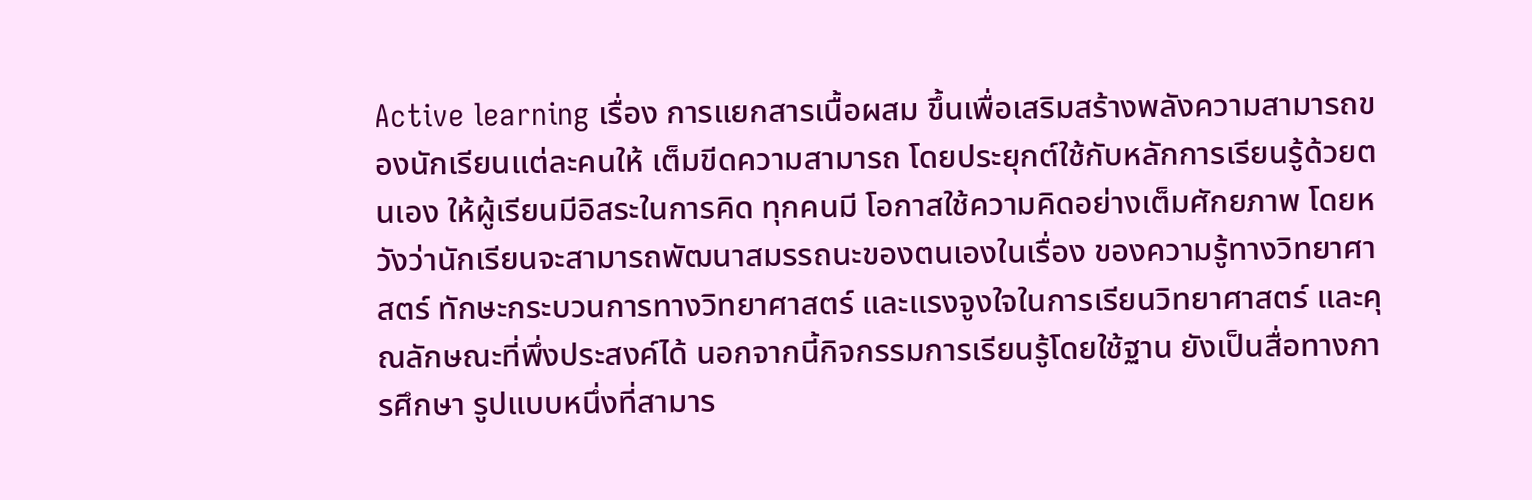Active learning เรื่อง การแยกสารเนื้อผสม ขึ้นเพื่อเสริมสร้างพลังความสามารถของนักเรียนแต่ละคนให้ เต็มขีดความสามารถ โดยประยุกต์ใช้กับหลักการเรียนรู้ด้วยตนเอง ให้ผู้เรียนมีอิสระในการคิด ทุกคนมี โอกาสใช้ความคิดอย่างเต็มศักยภาพ โดยหวังว่านักเรียนจะสามารถพัฒนาสมรรถนะของตนเองในเรื่อง ของความรู้ทางวิทยาศาสตร์ ทักษะกระบวนการทางวิทยาศาสตร์ และแรงจูงใจในการเรียนวิทยาศาสตร์ และคุณลักษณะที่พึ่งประสงค์ได้ นอกจากนี้กิจกรรมการเรียนรู้โดยใช้ฐาน ยังเป็นสื่อทางการศึกษา รูปแบบหนึ่งที่สามาร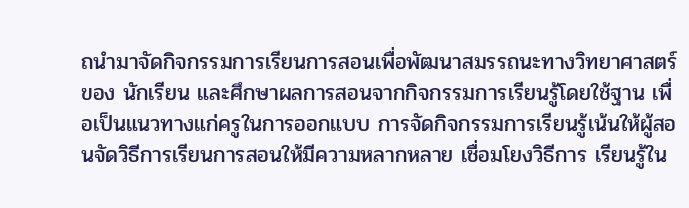ถนำมาจัดกิจกรรมการเรียนการสอนเพื่อพัฒนาสมรรถนะทางวิทยาศาสตร์ของ นักเรียน และศึกษาผลการสอนจากกิจกรรมการเรียนรู้โดยใช้ฐาน เพื่อเป็นแนวทางแก่ครูในการออกแบบ การจัดกิจกรรมการเรียนรู้เน้นให้ผู้สอนจัดวิธีการเรียนการสอนให้มีความหลากหลาย เชื่อมโยงวิธีการ เรียนรู้ใน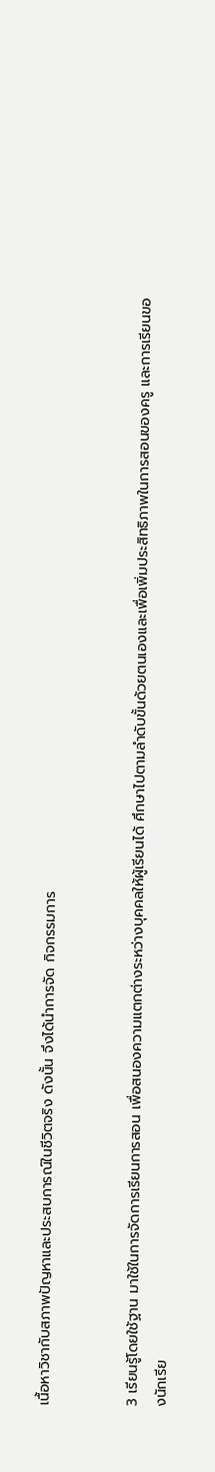เนื้อหาวิชากับสภาพปัญหาและประสบการณ์ในชีวิตจริง ดังนั้น จึงได้นำการจัด กิจกรรมการ


3 เรียนรู้โดยใช้ฐาน มาใช้ในการจัดการเรียนการสอน เพื่อสนองความแตกต่างระหว่างบุคคลให้ผู้เรียนได้ ศึกษาไปตามลำดับขั้นด้วยตนเองและเพื่อเพิ่มประสิทธิภาพในการสอนของครู และการเรียนของนักเรีย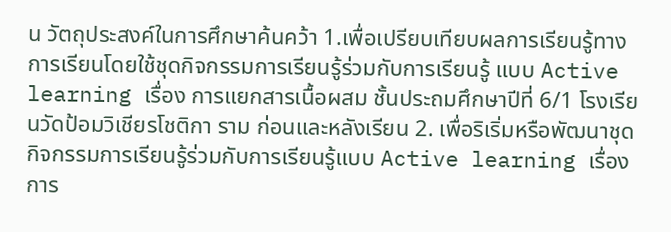น วัตถุประสงค์ในการศึกษาค้นคว้า 1.เพื่อเปรียบเทียบผลการเรียนรู้ทางการเรียนโดยใช้ชุดกิจกรรมการเรียนรู้ร่วมกับการเรียนรู้ แบบ Active learning เรื่อง การแยกสารเนื้อผสม ชั้นประถมศึกษาปีที่ 6/1 โรงเรียนวัดป้อมวิเชียรโชติกา ราม ก่อนและหลังเรียน 2. เพื่อริเริ่มหรือพัฒนาชุดกิจกรรมการเรียนรู้ร่วมกับการเรียนรู้แบบ Active learning เรื่อง การ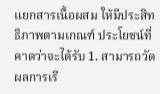แยกสารเนื้อผสม ให้มีประสิทธิภาพตามเกณฑ์ ประโยชน์ที่คาดว่าจะได้รับ 1. สามารถวัดผลการเรี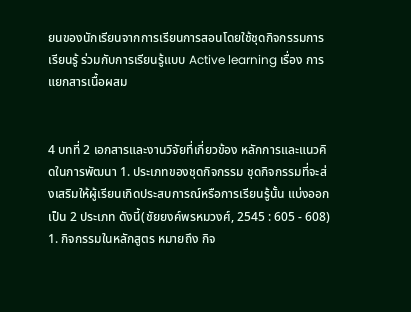ยนของนักเรียนจากการเรียนการสอนโดยใช้ชุดกิจกรรมการเรียนรู้ ร่วมกับการเรียนรู้แบบ Active learning เรื่อง การแยกสารเนื้อผสม


4 บทที่ 2 เอกสารและงานวิจัยที่เกี่ยวข้อง หลักการและแนวคิดในการพัฒนา 1. ประเภทของชุดกิจกรรม ชุดกิจกรรมที่จะส่งเสริมให้ผู้เรียนเกิดประสบการณ์หรือการเรียนรู้นั้น แบ่งออกเป็น 2 ประเภท ดังนี้(ชัยยงค์พรหมวงศ์, 2545 : 605 - 608) 1. กิจกรรมในหลักสูตร หมายถึง กิจ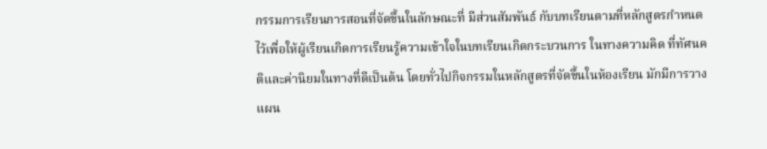กรรมการเรียนการสอนที่จัดขึ้นในลักษณะที่ มีส่วนสัมพันธ์ กับบทเรียนตามที่หลักสูตรกำหนดไว้เพื่อให้ผู้เรียนเกิดการเรียนรู้ความเข้าใจในบทเรียนเกิดกระบวนการ ในทางความคิด ที่ทัศนคติและค่านิยมในทางที่ดีเป็นต้น โดยทั่วไปกิจกรรมในหลักสูตรที่จัดขึ้นในห้องเรียน มักมีการวางแผน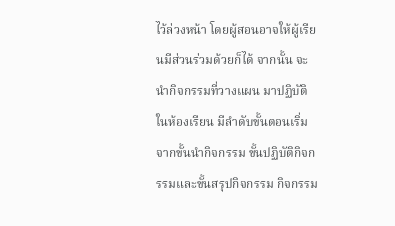ไว้ล่วงหน้า โดยผู้สอนอาจให้ผู้เรียนมีส่วนร่วมด้วยก็ได้ จากนั้น จะนำกิจกรรมที่วางแผน มาปฏิบัติในห้องเรียน มีลำดับขั้นตอนเริ่มจากขั้นนำกิจกรรม ขั้นปฏิบัติกิจกรรมและขั้นสรุปกิจกรรม กิจกรรม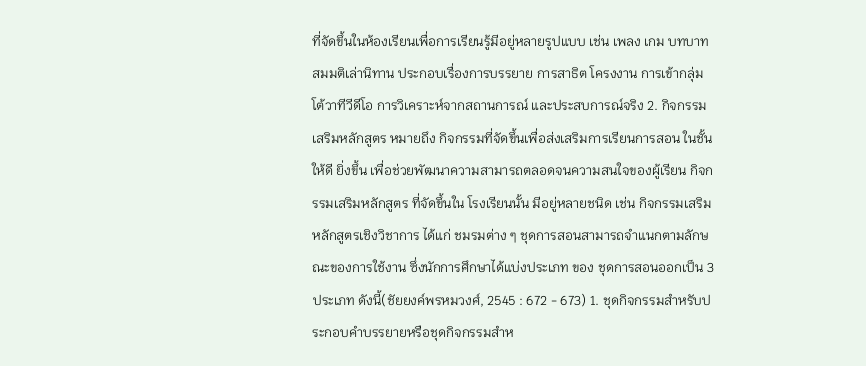ที่จัดขึ้นในห้องเรียนเพื่อการเรียนรู้มีอยู่หลายรูปแบบ เช่น เพลง เกม บทบาทสมมติเล่านิทาน ประกอบเรื่องการบรรยาย การสาธิต โครงงาน การเข้ากลุ่ม โต้วาทีวีดีโอ การวิเคราะห์จากสถานการณ์ และประสบการณ์จริง 2. กิจกรรมเสริมหลักสูตร หมายถึง กิจกรรมที่จัดขึ้นเพื่อส่งเสริมการเรียนการสอน ในชั้นให้ดี ยิ่งขึ้น เพื่อช่วยพัฒนาความสามารถตลอดจนความสนใจของผู้เรียน กิจกรรมเสริมหลักสูตร ที่จัดขึ้นใน โรงเรียนนั้น มีอยู่หลายชนิด เช่น กิจกรรมเสริมหลักสูตรเชิงวิชาการ ได้แก่ ชมรมต่าง ๆ ชุดการสอนสามารถจำแนกตามลักษณะของการใช้งาน ซึ่งนักการศึกษาได้แบ่งประเภท ของ ชุดการสอนออกเป็น 3 ประเภท ดังนี้(ชัยยงค์พรหมวงศ์, 2545 : 672 - 673) 1. ชุดกิจกรรมสำหรับประกอบคำบรรยายหรือชุดกิจกรรมสำห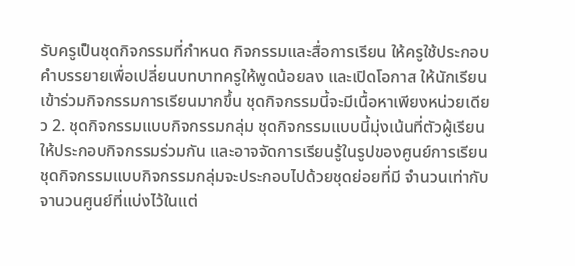รับครูเป็นชุดกิจกรรมที่กำหนด กิจกรรมและสื่อการเรียน ให้ครูใช้ประกอบคำบรรยายเพื่อเปลี่ยนบทบาทครูให้พูดน้อยลง และเปิดโอกาส ให้นักเรียนเข้าร่วมกิจกรรมการเรียนมากขึ้น ชุดกิจกรรมนี้จะมีเนื้อหาเพียงหน่วยเดียว 2. ชุดกิจกรรมแบบกิจกรรมกลุ่ม ชุดกิจกรรมแบบนี้มุ่งเน้นที่ตัวผู้เรียนให้ประกอบกิจกรรมร่วมกัน และอาจจัดการเรียนรู้ในรูปของศูนย์การเรียน ชุดกิจกรรมแบบกิจกรรมกลุ่มจะประกอบไปด้วยชุดย่อยที่มี จำนวนเท่ากับจานวนศูนย์ที่แบ่งไว้ในแต่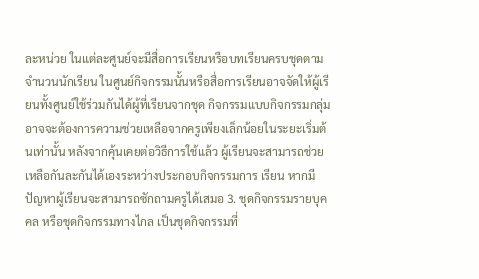ละหน่วย ในแต่ละศูนย์จะมีสื่อการเรียนหรือบทเรียนครบชุดตาม จำนวนนักเรียน ในศูนย์กิจกรรมนั้นหรือสื่อการเรียนอาจจัดให้ผู้เรียนทั้งศูนย์ใช้ร่วมกันได้ผู้ที่เรียนจากชุด กิจกรรมแบบกิจกรรมกลุ่มอาจจะต้องการความช่วยเหลือจากครูเพียงเล็กน้อยในระยะเริ่มต้นเท่านั้น หลังจากคุ้นเคยต่อวิธีการใช้แล้ว ผู้เรียนจะสามารถช่วยเหลือกันละกันได้เองระหว่างประกอบกิจกรรมการ เรียน หากมีปัญหาผู้เรียนจะสามารถซักถามครูได้เสมอ 3. ชุดกิจกรรมรายบุคคล หรือชุดกิจกรรมทางไกล เป็นชุดกิจกรรมที่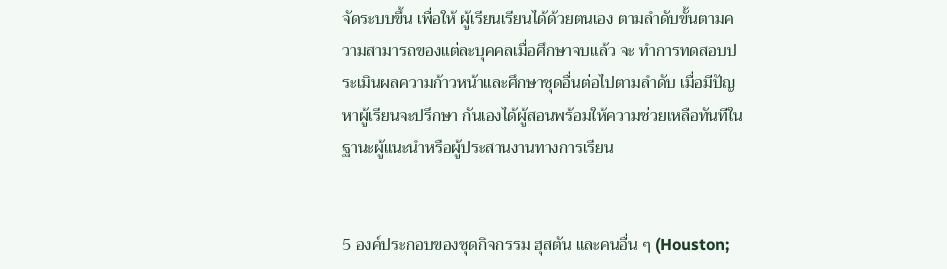จัดระบบขึ้น เพื่อให้ ผู้เรียนเรียนได้ด้วยตนเอง ตามลำดับขั้นตามความสามารถของแต่ละบุคคลเมื่อศึกษาจบแล้ว จะ ทำการทดสอบประเมินผลความก้าวหน้าและศึกษาชุดอื่นต่อไปตามลำดับ เมื่อมีปัญหาผู้เรียนจะปรึกษา กันเองได้ผู้สอนพร้อมให้ความช่วยเหลือทันทีในฐานะผู้แนะนำหรือผู้ประสานงานทางการเรียน


5 องค์ประกอบของชุดกิจกรรม ฮุสตัน และคนอื่น ๆ (Houston;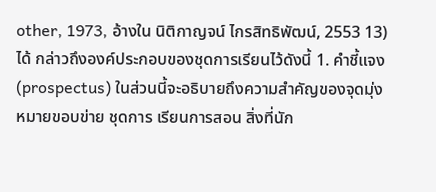other, 1973, อ้างใน นิติกาญจน์ ไกรสิทธิพัฒน์, 2553 13) ได้ กล่าวถึงองค์ประกอบของชุดการเรียนไว้ดังนี้ 1. คำชี้แจง (prospectus) ในส่วนนี้จะอธิบายถึงความสำคัญของจุดมุ่งหมายขอบข่าย ชุดการ เรียนการสอน สิ่งที่นัก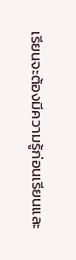เรียนจะต้องมีความรู้ก่อนเรียนและ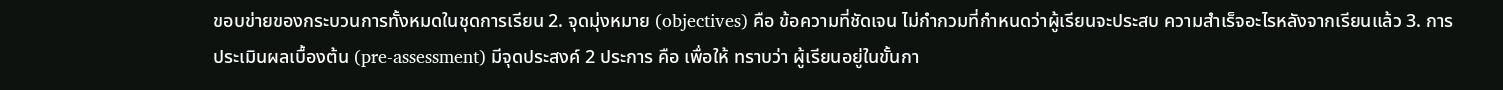ขอบข่ายของกระบวนการทั้งหมดในชุดการเรียน 2. จุดมุ่งหมาย (objectives) คือ ข้อความที่ชัดเจน ไม่กำกวมที่กำหนดว่าผู้เรียนจะประสบ ความสำเร็จอะไรหลังจากเรียนแล้ว 3. การประเมินผลเบื้องต้น (pre-assessment) มีจุดประสงค์ 2 ประการ คือ เพื่อให้ ทราบว่า ผู้เรียนอยู่ในขั้นกา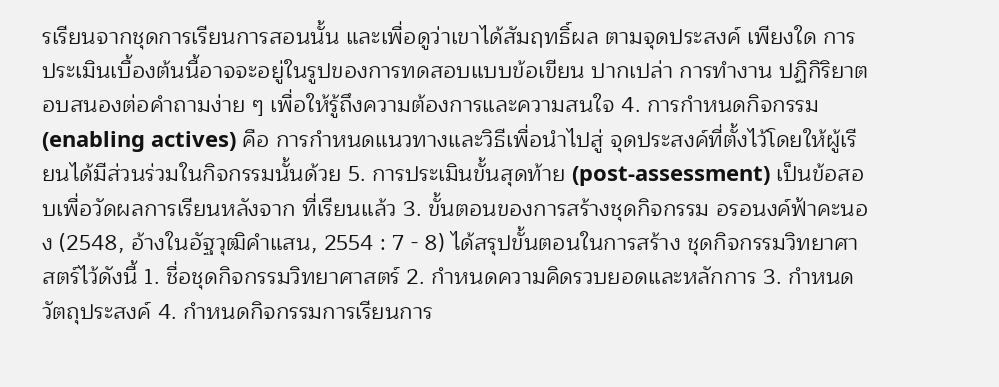รเรียนจากชุดการเรียนการสอนนั้น และเพื่อดูว่าเขาได้สัมฤทธิ์ผล ตามจุดประสงค์ เพียงใด การประเมินเบื้องต้นนี้อาจจะอยู่ในรูปของการทดสอบแบบข้อเขียน ปากเปล่า การทำงาน ปฏิกิริยาตอบสนองต่อคำถามง่าย ๆ เพื่อให้รู้ถึงความต้องการและความสนใจ 4. การกำหนดกิจกรรม (enabling actives) คือ การกำหนดแนวทางและวิธีเพื่อนำไปสู่ จุดประสงค์ที่ตั้งไว้โดยให้ผู้เรียนได้มีส่วนร่วมในกิจกรรมนั้นด้วย 5. การประเมินขั้นสุดท้าย (post-assessment) เป็นข้อสอบเพื่อวัดผลการเรียนหลังจาก ที่เรียนแล้ว 3. ขั้นตอนของการสร้างชุดกิจกรรม อรอนงค์ฟ้าคะนอง (2548, อ้างในอัฐวุฒิคำแสน, 2554 : 7 - 8) ได้สรุปขั้นตอนในการสร้าง ชุดกิจกรรมวิทยาศาสตร์ไว้ดังนี้ 1. ชื่อชุดกิจกรรมวิทยาศาสตร์ 2. กำหนดความคิดรวบยอดและหลักการ 3. กำหนดวัตถุประสงค์ 4. กำหนดกิจกรรมการเรียนการ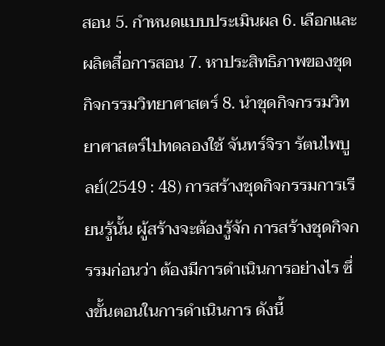สอน 5. กำหนดแบบประเมินผล 6. เลือกและผลิตสื่อการสอน 7. หาประสิทธิภาพของชุดกิจกรรมวิทยาศาสตร์ 8. นำชุดกิจกรรมวิทยาศาสตร์ไปทดลองใช้ จันทร์จิรา รัตนไพบูลย์(2549 : 48) การสร้างชุดกิจกรรมการเรียนรู้นั้น ผู้สร้างจะต้องรู้จัก การสร้างชุดกิจกรรมก่อนว่า ต้องมีการดำเนินการอย่างไร ซึ่งขั้นตอนในการดำเนินการ ดังนี้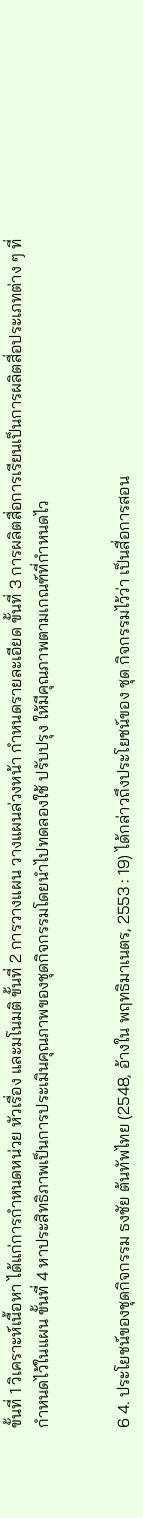ขั้นที่ 1 วิเคราะห์เนื้อหา ได้แก่การกำหนดหน่วย หัวเรื่อง และมโนมติ ขั้นที่ 2 การวางแผน วางแผนล่วงหน้า กำหนดรายละเอียด ขั้นที่ 3 การผลิตสื่อการเรียนเป็นการผลิตสื่อประเภทต่าง ๆ ที่กำหนดไว้ในแผน ขั้นที่ 4 หาประสิทธิภาพเป็นการประเมินคุณภาพของชุดกิจกรรมโดยนำไปทดลองใช้ ปรับปรุง ให้มีคุณภาพตามเกณฑ์ที่กำหนดไว


6 4. ประโยชน์ของชุดกิจกรรม ธงชัย ต้นทัพไทย (2548, อ้างใน พฤทธิมาเนตร, 2553 : 19) ได้กล่าวถึงประโยชน์ของ ชุด กิจกรรมไว้ว่า เป็นสื่อการสอน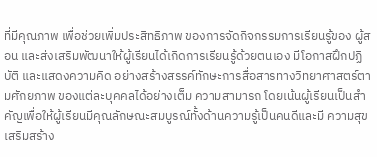ที่มีคุณภาพ เพื่อช่วยเพิ่มประสิทธิภาพ ของการจัดกิจกรรมการเรียนรู้ของ ผู้สอน และส่งเสริมพัฒนาให้ผู้เรียนได้เกิดการเรียนรู้ด้วยตนเอง มีโอกาสฝึกปฏิบัติ และแสดงความคิด อย่างสร้างสรรค์ทักษะการสื่อสารทางวิทยาศาสตร์ตามศักยภาพ ของแต่ละบุคคลได้อย่างเต็ม ความสามารถ โดยเน้นผู้เรียนเป็นสำคัญเพื่อให้ผู้เรียนมีคุณลักษณะสมบูรณ์ทั้งด้านความรู้เป็นคนดีและมี ความสุข เสริมสร้าง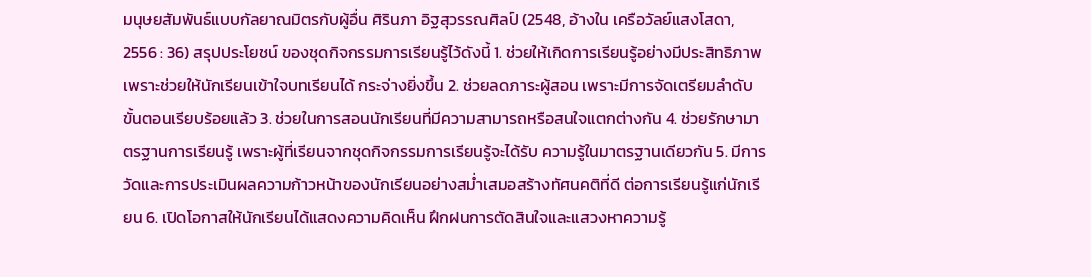มนุษยสัมพันธ์แบบกัลยาณมิตรกับผู้อื่น ศิรินภา อิฐสุวรรณศิลป์ (2548, อ้างใน เครือวัลย์แสงโสดา, 2556 : 36) สรุปประโยชน์ ของชุดกิจกรรมการเรียนรู้ไว้ดังนี้ 1. ช่วยให้เกิดการเรียนรู้อย่างมีประสิทธิภาพ เพราะช่วยให้นักเรียนเข้าใจบทเรียนได้ กระจ่างยิ่งขึ้น 2. ช่วยลดภาระผู้สอน เพราะมีการจัดเตรียมลำดับขั้นตอนเรียบร้อยแล้ว 3. ช่วยในการสอนนักเรียนที่มีความสามารถหรือสนใจแตกต่างกัน 4. ช่วยรักษามาตรฐานการเรียนรู้ เพราะผู้ที่เรียนจากชุดกิจกรรมการเรียนรู้จะได้รับ ความรู้ในมาตรฐานเดียวกัน 5. มีการวัดและการประเมินผลความก้าวหน้าของนักเรียนอย่างสม่ำเสมอสร้างทัศนคติที่ดี ต่อการเรียนรู้แก่นักเรียน 6. เปิดโอกาสให้นักเรียนได้แสดงความคิดเห็น ฝึกฝนการตัดสินใจและแสวงหาความรู้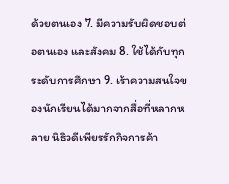ด้วยตนเอง 7. มีความรับผิดชอบต่อตนเอง และสังคม 8. ใช้ได้กับทุกระดับการศึกษา 9. เร้าความสนใจของนักเรียนได้มากจากสื่อที่หลากหลาย นิธิวดีเพียรรักกิจการค้า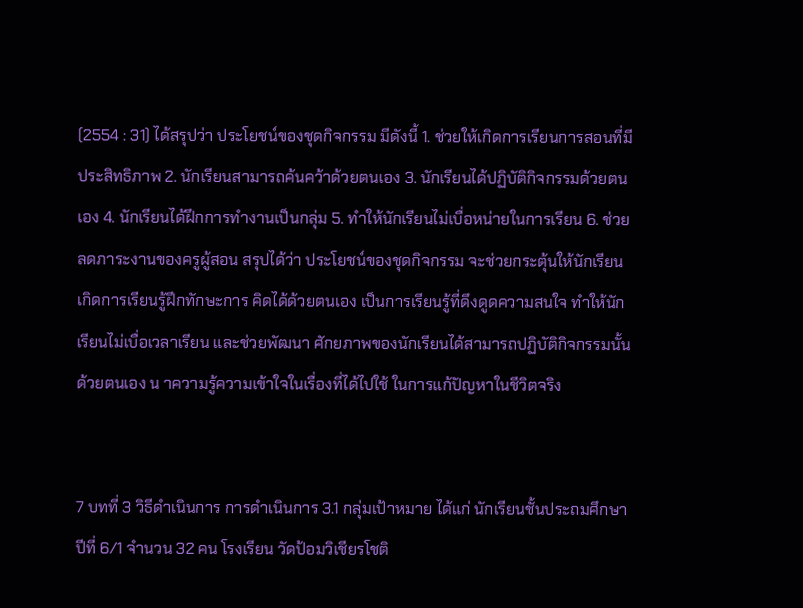(2554 : 31) ได้สรุปว่า ประโยชน์ของชุดกิจกรรม มีดังนี้ 1. ช่วยให้เกิดการเรียนการสอนที่มีประสิทธิภาพ 2. นักเรียนสามารถค้นคว้าด้วยตนเอง 3. นักเรียนได้ปฏิบัติกิจกรรมด้วยตนเอง 4. นักเรียนได้ฝึกการทำงานเป็นกลุ่ม 5. ทำให้นักเรียนไม่เบื่อหน่ายในการเรียน 6. ช่วยลดภาระงานของครูผู้สอน สรุปได้ว่า ประโยชน์ของชุดกิจกรรม จะช่วยกระตุ้นให้นักเรียนเกิดการเรียนรู้ฝึกทักษะการ คิดได้ด้วยตนเอง เป็นการเรียนรู้ที่ดึงดูดความสนใจ ทำให้นักเรียนไม่เบื่อเวลาเรียน และช่วยพัฒนา ศักยภาพของนักเรียนได้สามารถปฏิบัติกิจกรรมนั้นด้วยตนเอง น าความรู้ความเข้าใจในเรื่องที่ได้ไปใช้ ในการแก้ปัญหาในชีวิตจริง


7 บทที่ 3 วิธีดำเนินการ การดำเนินการ 3.1 กลุ่มเป้าหมาย ได้แก่ นักเรียนชั้นประถมศึกษาปีที่ 6/1 จำนวน 32 คน โรงเรียน วัดป้อมวิเชียรโชติ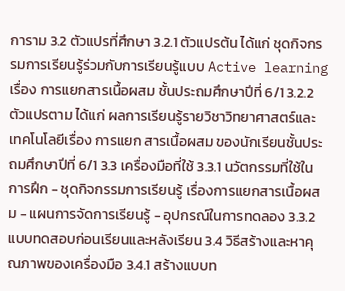การาม 3.2 ตัวแปรที่ศึกษา 3.2.1 ตัวแปรต้น ได้แก่ ชุดกิจกรรมการเรียนรู้ร่วมกับการเรียนรู้แบบ Active learning เรื่อง การแยกสารเนื้อผสม ชั้นประถมศึกษาปีที่ 6/1 3.2.2 ตัวแปรตาม ได้แก่ ผลการเรียนรู้รายวิชาวิทยาศาสตร์และเทคโนโลยีเรื่อง การแยก สารเนื้อผสม ของนักเรียนชั้นประถมศึกษาปีที่ 6/1 3.3 เครื่องมือที่ใช้ 3.3.1 นวัตกรรมที่ใช้ในการฝึก - ชุดกิจกรรมการเรียนรู้ เรื่องการแยกสารเนื้อผสม - แผนการจัดการเรียนรู้ - อุปกรณ์ในการทดลอง 3.3.2 แบบทดสอบก่อนเรียนและหลังเรียน 3.4 วิธีสร้างและหาคุณภาพของเครื่องมือ 3.4.1 สร้างแบบท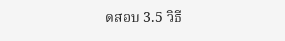ดสอบ 3.5 วิธี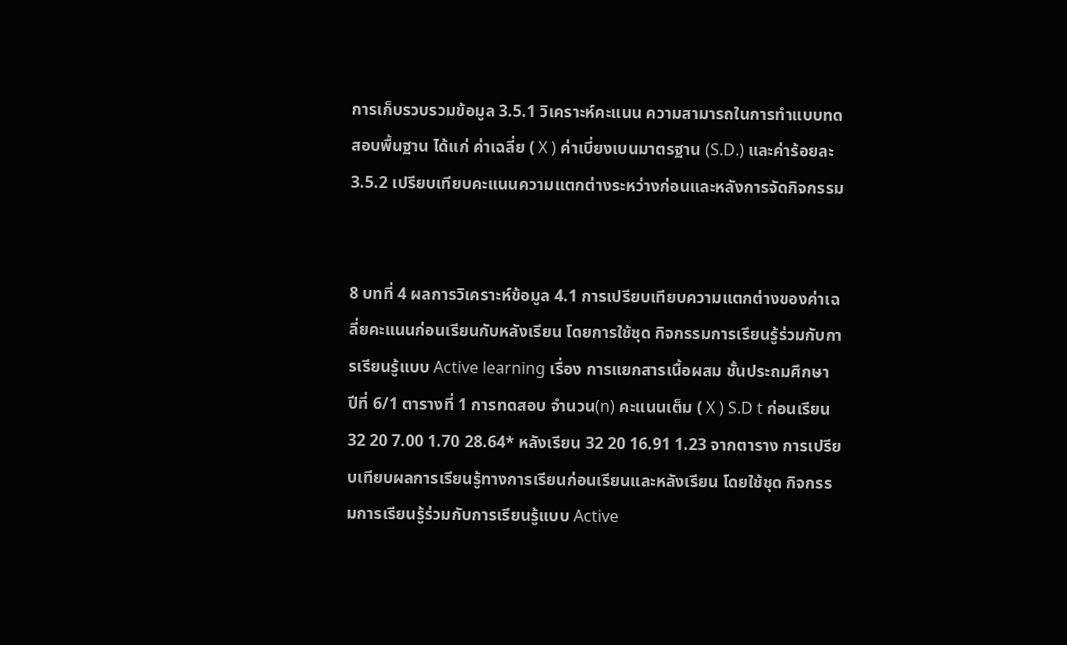การเก็บรวบรวมข้อมูล 3.5.1 วิเคราะห์คะแนน ความสามารถในการทำแบบทดสอบพื้นฐาน ได้แก่ ค่าเฉลี่ย ( X ) ค่าเบี่ยงเบนมาตรฐาน (S.D.) และค่าร้อยละ 3.5.2 เปรียบเทียบคะแนนความแตกต่างระหว่างก่อนและหลังการจัดกิจกรรม


8 บทที่ 4 ผลการวิเคราะห์ข้อมูล 4.1 การเปรียบเทียบความแตกต่างของค่าเฉลี่ยคะแนนก่อนเรียนกับหลังเรียน โดยการใช้ชุด กิจกรรมการเรียนรู้ร่วมกับการเรียนรู้แบบ Active learning เรื่อง การแยกสารเนื้อผสม ชั้นประถมศึกษา ปีที่ 6/1 ตารางที่ 1 การทดสอบ จำนวน(n) คะแนนเต็ม ( X ) S.D t ก่อนเรียน 32 20 7.00 1.70 28.64* หลังเรียน 32 20 16.91 1.23 จากตาราง การเปรียบเทียบผลการเรียนรู้ทางการเรียนก่อนเรียนและหลังเรียน โดยใช้ชุด กิจกรรมการเรียนรู้ร่วมกับการเรียนรู้แบบ Active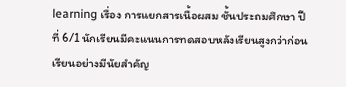learning เรื่อง การแยกสารเนื้อผสม ชั้นประถมศึกษา ปีที่ 6/1 นักเรียนมีคะแนนการทดสอบหลังเรียนสูงกว่าก่อนเรียนอย่างมีนัยสำคัญ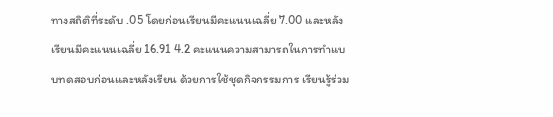ทางสถิติที่ระดับ .05 โดยก่อนเรียนมีคะแนนเฉลี่ย 7.00 และหลังเรียนมีคะแนนเฉลี่ย 16.91 4.2 คะแนนความสามารถในการทำแบบทดสอบก่อนและหลังเรียน ด้วยการใช้ชุดกิจกรรมการ เรียนรู้ร่วม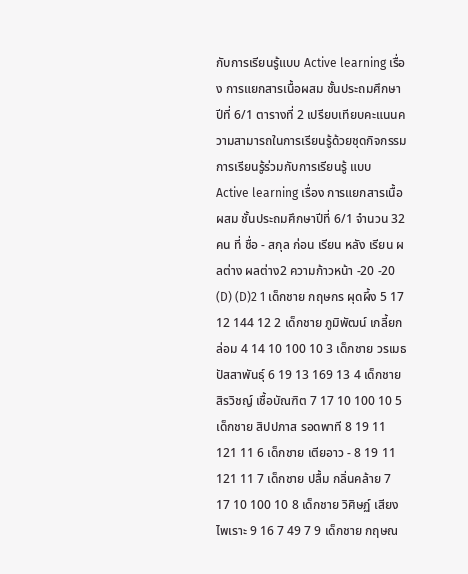กับการเรียนรู้แบบ Active learning เรื่อง การแยกสารเนื้อผสม ชั้นประถมศึกษาปีที่ 6/1 ตารางที่ 2 เปรียบเทียบคะแนนความสามารถในการเรียนรู้ด้วยชุดกิจกรรมการเรียนรู้ร่วมกับการเรียนรู้ แบบ Active learning เรื่อง การแยกสารเนื้อผสม ชั้นประถมศึกษาปีที่ 6/1 จำนวน 32 คน ที่ ชื่อ - สกุล ก่อน เรียน หลัง เรียน ผลต่าง ผลต่าง2 ความก้าวหน้า -20 -20 (D) (D)2 1 เด็กชาย กฤษกร ผุดผึ้ง 5 17 12 144 12 2 เด็กชาย ภูมิพัฒน์ เกลี้ยกล่อม 4 14 10 100 10 3 เด็กชาย วรเมธ ปัสสาพันธุ์ 6 19 13 169 13 4 เด็กชาย สิรวิชญ์ เชื้อบัณฑิต 7 17 10 100 10 5 เด็กชาย สิปปภาส รอดพาที 8 19 11 121 11 6 เด็กชาย เตียอาว - 8 19 11 121 11 7 เด็กชาย ปลื้ม กลิ่นคล้าย 7 17 10 100 10 8 เด็กชาย วิศิษฏ์ เสียงไพเราะ 9 16 7 49 7 9 เด็กชาย กฤษณ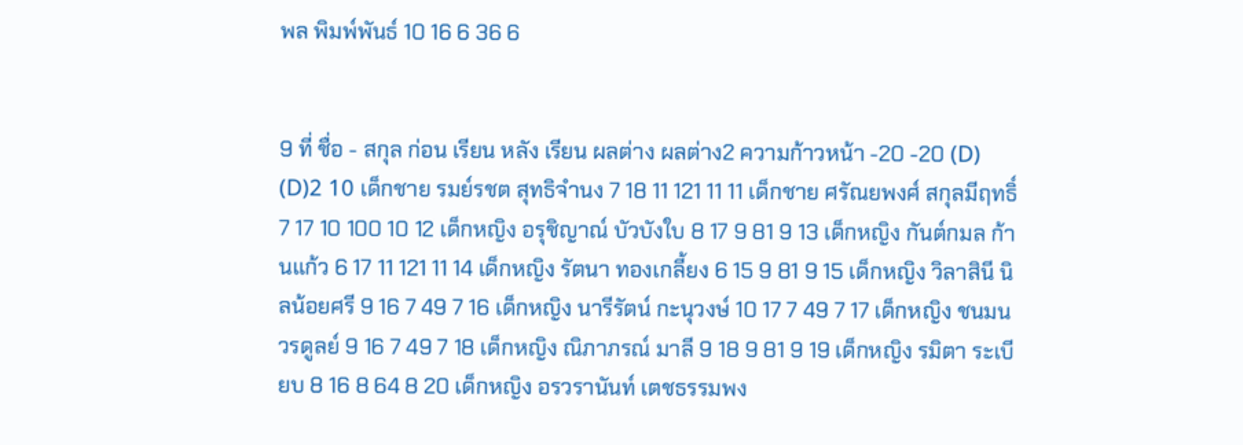พล พิมพ์พันธ์ 10 16 6 36 6


9 ที่ ชื่อ - สกุล ก่อน เรียน หลัง เรียน ผลต่าง ผลต่าง2 ความก้าวหน้า -20 -20 (D) (D)2 10 เด็กชาย รมย์รชต สุทธิจำนง 7 18 11 121 11 11 เด็กชาย ศรัณยพงศ์ สกุลมีฤทธิ์ 7 17 10 100 10 12 เด็กหญิง อรุชิญาณ์ บัวบังใบ 8 17 9 81 9 13 เด็กหญิง กันต์กมล ก้านแก้ว 6 17 11 121 11 14 เด็กหญิง รัตนา ทองเกลี้ยง 6 15 9 81 9 15 เด็กหญิง วิลาสินี นิลน้อยศรี 9 16 7 49 7 16 เด็กหญิง นารีรัตน์ กะนุวงษ์ 10 17 7 49 7 17 เด็กหญิง ชนมน วรดูลย์ 9 16 7 49 7 18 เด็กหญิง ณิภาภรณ์ มาลี 9 18 9 81 9 19 เด็กหญิง รมิตา ระเบียบ 8 16 8 64 8 20 เด็กหญิง อรวรานันท์ เตชธรรมพง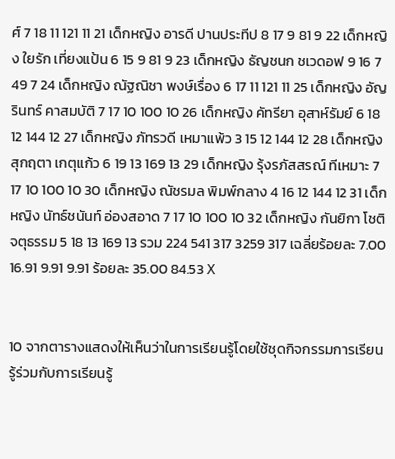ศ์ 7 18 11 121 11 21 เด็กหญิง อารดี ปานประทีป 8 17 9 81 9 22 เด็กหญิง ใยรัก เที่ยงแป้น 6 15 9 81 9 23 เด็กหญิง ธัญชนก ชเวดอฟ 9 16 7 49 7 24 เด็กหญิง ณัฐณิชา พงษ์เรื่อง 6 17 11 121 11 25 เด็กหญิง อัญรินทร์ คาสมบัติ 7 17 10 100 10 26 เด็กหญิง คัทรียา อุสาห์รัมย์ 6 18 12 144 12 27 เด็กหญิง ภัทรวดี เหมาแพ้ว 3 15 12 144 12 28 เด็กหญิง สุกฤตา เกตุแก้ว 6 19 13 169 13 29 เด็กหญิง รุ้งรภัสสรณ์ ทีเหมาะ 7 17 10 100 10 30 เด็กหญิง ณัชรมล พิมพ์กลาง 4 16 12 144 12 31 เด็กหญิง นัทธ์ชนันท์ อ่องสอาด 7 17 10 100 10 32 เด็กหญิง กันยิกา โชติจตุธรรม 5 18 13 169 13 รวม 224 541 317 3259 317 เฉลี่ยร้อยละ 7.00 16.91 9.91 9.91 ร้อยละ 35.00 84.53 X


10 จากตารางแสดงให้เห็นว่าในการเรียนรู้โดยใช้ชุดกิจกรรมการเรียนรู้ร่วมกับการเรียนรู้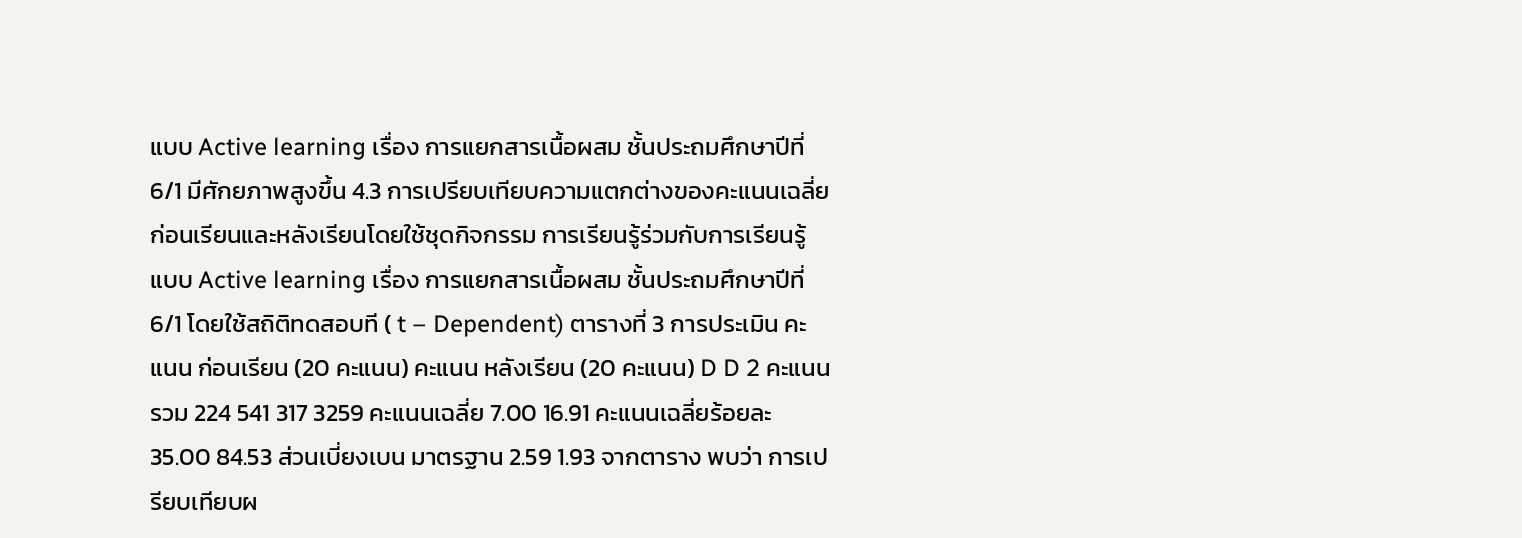แบบ Active learning เรื่อง การแยกสารเนื้อผสม ชั้นประถมศึกษาปีที่ 6/1 มีศักยภาพสูงขึ้น 4.3 การเปรียบเทียบความแตกต่างของคะแนนเฉลี่ยก่อนเรียนและหลังเรียนโดยใช้ชุดกิจกรรม การเรียนรู้ร่วมกับการเรียนรู้แบบ Active learning เรื่อง การแยกสารเนื้อผสม ชั้นประถมศึกษาปีที่ 6/1 โดยใช้สถิติทดสอบที ( t – Dependent) ตารางที่ 3 การประเมิน คะแนน ก่อนเรียน (20 คะแนน) คะแนน หลังเรียน (20 คะแนน) D D 2 คะแนนรวม 224 541 317 3259 คะแนนเฉลี่ย 7.00 16.91 คะแนนเฉลี่ยร้อยละ 35.00 84.53 ส่วนเบี่ยงเบน มาตรฐาน 2.59 1.93 จากตาราง พบว่า การเปรียบเทียบผ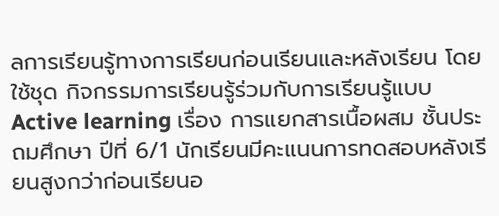ลการเรียนรู้ทางการเรียนก่อนเรียนและหลังเรียน โดยใช้ชุด กิจกรรมการเรียนรู้ร่วมกับการเรียนรู้แบบ Active learning เรื่อง การแยกสารเนื้อผสม ชั้นประถมศึกษา ปีที่ 6/1 นักเรียนมีคะแนนการทดสอบหลังเรียนสูงกว่าก่อนเรียนอ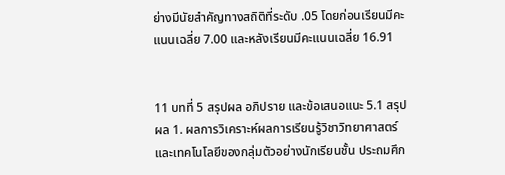ย่างมีนัยสำคัญทางสถิติที่ระดับ .05 โดยก่อนเรียนมีคะแนนเฉลี่ย 7.00 และหลังเรียนมีคะแนนเฉลี่ย 16.91


11 บทที่ 5 สรุปผล อภิปราย และข้อเสนอแนะ 5.1 สรุปผล 1. ผลการวิเคราะห์ผลการเรียนรู้วิชาวิทยาศาสตร์และเทคโนโลยีของกลุ่มตัวอย่างนักเรียนชั้น ประถมศึก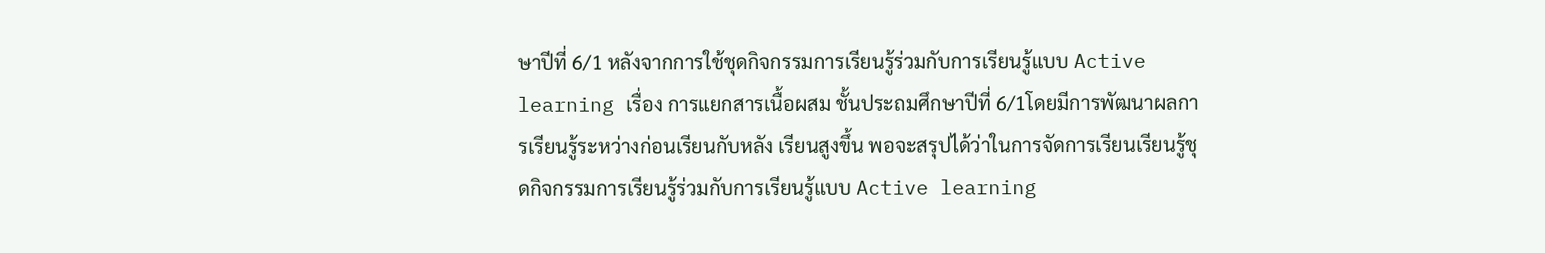ษาปีที่ 6/1 หลังจากการใช้ชุดกิจกรรมการเรียนรู้ร่วมกับการเรียนรู้แบบ Active learning เรื่อง การแยกสารเนื้อผสม ชั้นประถมศึกษาปีที่ 6/1โดยมีการพัฒนาผลการเรียนรู้ระหว่างก่อนเรียนกับหลัง เรียนสูงขึ้น พอจะสรุปได้ว่าในการจัดการเรียนเรียนรู้ชุดกิจกรรมการเรียนรู้ร่วมกับการเรียนรู้แบบ Active learning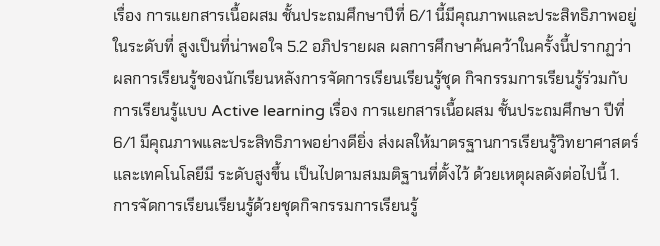เรื่อง การแยกสารเนื้อผสม ชั้นประถมศึกษาปีที่ 6/1 นี้มีคุณภาพและประสิทธิภาพอยู่ในระดับที่ สูงเป็นที่น่าพอใจ 5.2 อภิปรายผล ผลการศึกษาค้นคว้าในครั้งนี้ปรากฏว่า ผลการเรียนรู้ของนักเรียนหลังการจัดการเรียนเรียนรู้ชุด กิจกรรมการเรียนรู้ร่วมกับการเรียนรู้แบบ Active learning เรื่อง การแยกสารเนื้อผสม ชั้นประถมศึกษา ปีที่ 6/1 มีคุณภาพและประสิทธิภาพอย่างดียิ่ง ส่งผลให้มาตรฐานการเรียนรู้วิทยาศาสตร์และเทคโนโลยีมี ระดับสูงขึ้น เป็นไปตามสมมติฐานที่ตั้งไว้ ด้วยเหตุผลดังต่อไปนี้ 1. การจัดการเรียนเรียนรู้ด้วยชุดกิจกรรมการเรียนรู้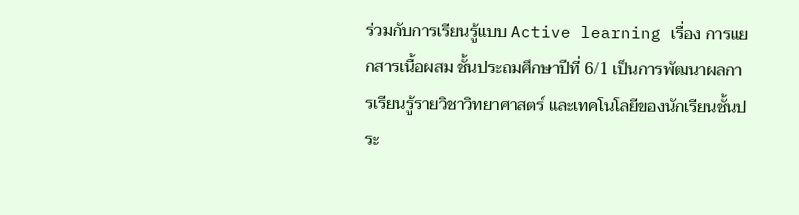ร่วมกับการเรียนรู้แบบ Active learning เรื่อง การแยกสารเนื้อผสม ชั้นประถมศึกษาปีที่ 6/1 เป็นการพัฒนาผลการเรียนรู้รายวิชาวิทยาศาสตร์ และเทคโนโลยีของนักเรียนชั้นประ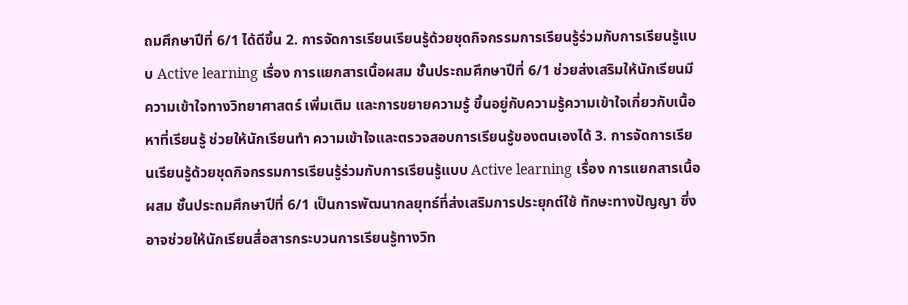ถมศึกษาปีที่ 6/1 ได้ดีขึ้น 2. การจัดการเรียนเรียนรู้ด้วยชุดกิจกรรมการเรียนรู้ร่วมกับการเรียนรู้แบบ Active learning เรื่อง การแยกสารเนื้อผสม ชั้นประถมศึกษาปีที่ 6/1 ช่วยส่งเสริมให้นักเรียนมีความเข้าใจทางวิทยาศาสตร์ เพิ่มเติม และการขยายความรู้ ขึ้นอยู่กับความรู้ความเข้าใจเกี่ยวกับเนื้อหาที่เรียนรู้ ช่วยให้นักเรียนทำ ความเข้าใจและตรวจสอบการเรียนรู้ของตนเองได้ 3. การจัดการเรียนเรียนรู้ด้วยชุดกิจกรรมการเรียนรู้ร่วมกับการเรียนรู้แบบ Active learning เรื่อง การแยกสารเนื้อผสม ชั้นประถมศึกษาปีที่ 6/1 เป็นการพัฒนากลยุทธ์ที่ส่งเสริมการประยุกต์ใช้ ทักษะทางปัญญา ซึ่งอาจช่วยให้นักเรียนสื่อสารกระบวนการเรียนรู้ทางวิท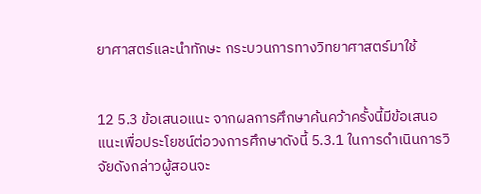ยาศาสตร์และนำทักษะ กระบวนการทางวิทยาศาสตร์มาใช้


12 5.3 ข้อเสนอแนะ จากผลการศึกษาค้นคว้าครั้งนี้มีข้อเสนอแนะเพื่อประโยชน์ต่อวงการศึกษาดังนี้ 5.3.1 ในการดำเนินการวิจัยดังกล่าวผู้สอนจะ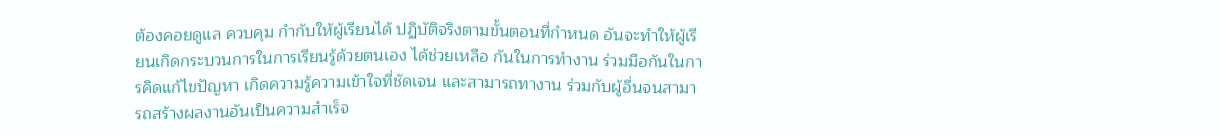ต้องคอยดูแล ควบคุม กำกับให้ผู้เรียนได้ ปฏิบัติจริงตามขั้นตอนที่กำหนด อันจะทำให้ผู้เรียนเกิดกระบวนการในการเรียนรู้ด้วยตนเอง ได้ช่วยเหลือ กันในการทำงาน ร่วมมือกันในการคิดแก้ไขปัญหา เกิดความรู้ความเข้าใจที่ชัดเจน และสามารถทางาน ร่วมกับผู้อื่นจนสามารถสร้างผลงานอันเป็นความสำเร็จ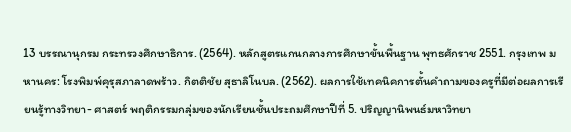13 บรรณานุกรม กระทรวงศึกษาธิการ. (2564). หลักสูตรแกนกลางการศึกษาขั้นพื้นฐาน พุทธศักราช 2551. กรุงเทพ มหานคร: โรงพิมพ์คุรุสภาลาดพร้าว. กิตติชัย สุธาลิโนบล. (2562). ผลการใช้เทคนิคการตั้นคำถามของครูที่มีต่อผลการเรียนรู้ทางวิทยา- ศาสตร์ พฤติกรรมกลุ่มของนักเรียนชั้นประถมศึกษาปีที่ 5. ปริญญานิพนธ์มหาวิทยา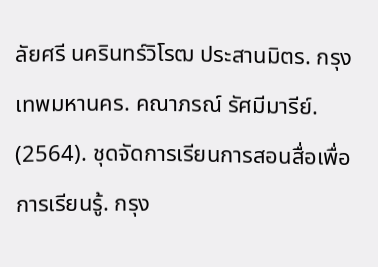ลัยศรี นครินทร์วิโรฒ ประสานมิตร. กรุงเทพมหานคร. คณาภรณ์ รัศมีมารีย์. (2564). ชุดจัดการเรียนการสอนสื่อเพื่อการเรียนรู้. กรุง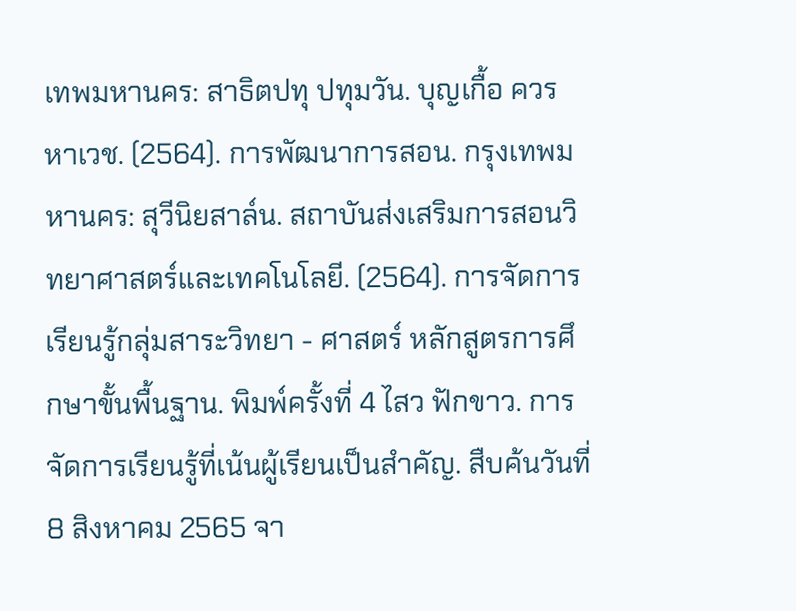เทพมหานคร: สาธิตปทุ ปทุมวัน. บุญเกื้อ ควรหาเวช. (2564). การพัฒนาการสอน. กรุงเทพมหานคร: สุวีนิยสาล์น. สถาบันส่งเสริมการสอนวิทยาศาสตร์และเทคโนโลยี. (2564). การจัดการเรียนรู้กลุ่มสาระวิทยา - ศาสตร์ หลักสูตรการศึกษาขั้นพื้นฐาน. พิมพ์ครั้งที่ 4 ไสว ฟักขาว. การจัดการเรียนรู้ที่เน้นผู้เรียนเป็นสำคัญ. สืบค้นวันที่ 8 สิงหาคม 2565 จา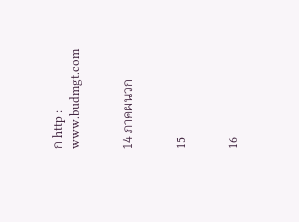ก http : www.budmgt.com


14 ภาคผนวก


15


16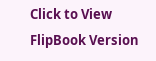Click to View FlipBook Version